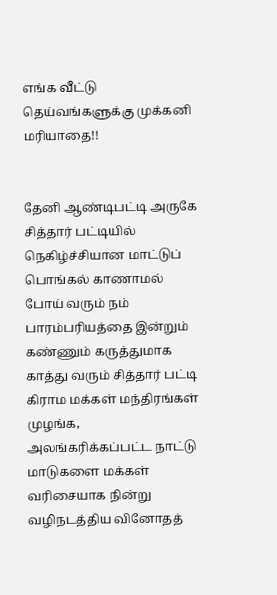எங்க வீட்டு தெய்வங்களுக்கு முக்கனி மரியாதை!!


தேனி ஆண்டிபட்டி அருகே சித்தார் பட்டியில் நெகிழ்ச்சியான மாட்டுப் பொங்கல் காணாமல் போய் வரும் நம் பாரம்பரியத்தை இன்றும் கண்ணும் கருத்துமாக காத்து வரும் சித்தார் பட்டி கிராம மக்கள் மந்திரங்கள் முழங்க, அலங்கரிக்கப்பட்ட நாட்டு மாடுகளை மக்கள் வரிசையாக நின்று வழிநடத்திய வினோதத்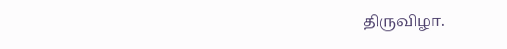திருவிழா.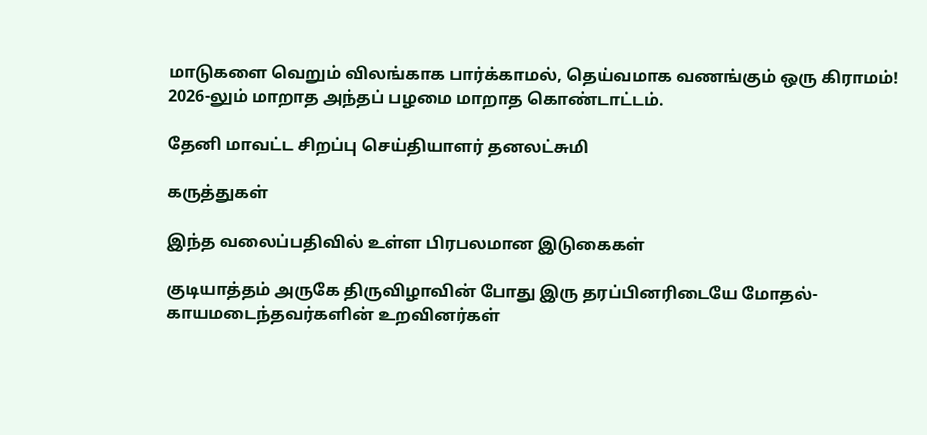மாடுகளை வெறும் விலங்காக பார்க்காமல், தெய்வமாக வணங்கும் ஒரு கிராமம்! 2026-லும் மாறாத அந்தப் பழமை மாறாத கொண்டாட்டம்.

தேனி மாவட்ட சிறப்பு செய்தியாளர் தனலட்சுமி

கருத்துகள்

இந்த வலைப்பதிவில் உள்ள பிரபலமான இடுகைகள்

குடியாத்தம் அருகே திருவிழாவின் போது இரு தரப்பினரிடையே மோதல்- காயமடைந்தவர்களின் உறவினர்கள்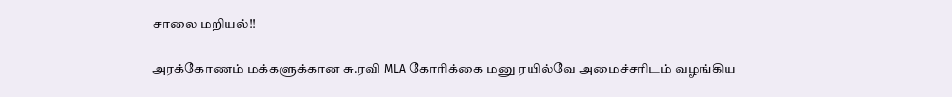சாலை மறியல்!!

அரக்கோணம் மக்களுக்கான சு.ரவி MLA கோரிக்கை மனு ரயில்வே அமைச்சரிடம் வழங்கிய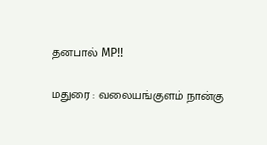தனபால் MP!!

மதுரை : வலையங்குளம் நான்கு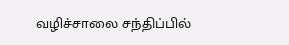வழிச்சாலை சந்திப்பில்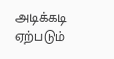அடிக்கடி ஏற்படும்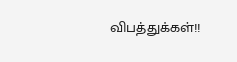விபத்துக்கள்!!